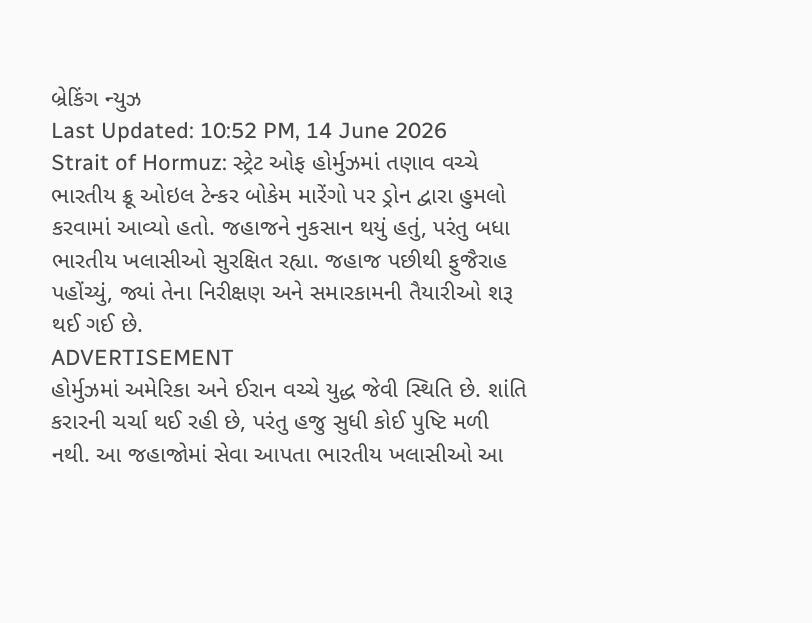બ્રેકિંગ ન્યુઝ
Last Updated: 10:52 PM, 14 June 2026
Strait of Hormuz: સ્ટ્રેટ ઓફ હોર્મુઝમાં તણાવ વચ્ચે ભારતીય ક્રૂ ઓઇલ ટેન્કર બોકેમ મારેંગો પર ડ્રોન દ્વારા હુમલો કરવામાં આવ્યો હતો. જહાજને નુકસાન થયું હતું, પરંતુ બધા ભારતીય ખલાસીઓ સુરક્ષિત રહ્યા. જહાજ પછીથી ફુજૈરાહ પહોંચ્યું, જ્યાં તેના નિરીક્ષણ અને સમારકામની તૈયારીઓ શરૂ થઈ ગઈ છે.
ADVERTISEMENT
હોર્મુઝમાં અમેરિકા અને ઈરાન વચ્ચે યુદ્ધ જેવી સ્થિતિ છે. શાંતિ કરારની ચર્ચા થઈ રહી છે, પરંતુ હજુ સુધી કોઈ પુષ્ટિ મળી નથી. આ જહાજોમાં સેવા આપતા ભારતીય ખલાસીઓ આ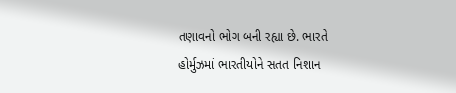તણાવનો ભોગ બની રહ્યા છે. ભારતે હોર્મુઝમાં ભારતીયોને સતત નિશાન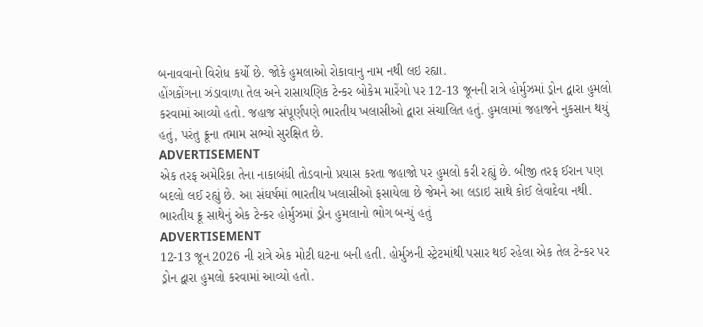બનાવવાનો વિરોધ કર્યો છે. જોકે હુમલાઓ રોકાવાનુ નામ નથી લઇ રહ્યા.
હોંગકોંગના ઝંડાવાળા તેલ અને રાસાયણિક ટેન્કર બોકેમ મારેંગો પર 12-13 જૂનની રાત્રે હોર્મુઝમાં ડ્રોન દ્વારા હુમલો કરવામાં આવ્યો હતો. જહાજ સંપૂર્ણપણે ભારતીય ખલાસીઓ દ્વારા સંચાલિત હતું. હુમલામાં જહાજને નુકસાન થયું હતું, પરંતુ ક્રૂના તમામ સભ્યો સુરક્ષિત છે.
ADVERTISEMENT
એક તરફ અમેરિકા તેના નાકાબંધી તોડવાનો પ્રયાસ કરતા જહાજો પર હુમલો કરી રહ્યું છે. બીજી તરફ ઈરાન પણ બદલો લઈ રહ્યું છે. આ સંઘર્ષમાં ભારતીય ખલાસીઓ ફસાયેલા છે જેમને આ લડાઇ સાથે કોઈ લેવાદેવા નથી.
ભારતીય ક્રૂ સાથેનું એક ટેન્કર હોર્મુઝમાં ડ્રોન હુમલાનો ભોગ બન્યું હતું
ADVERTISEMENT
12-13 જૂન 2026 ની રાત્રે એક મોટી ઘટના બની હતી. હોર્મુઝની સ્ટ્રેટમાંથી પસાર થઈ રહેલા એક તેલ ટેન્કર પર ડ્રોન દ્વારા હુમલો કરવામાં આવ્યો હતો.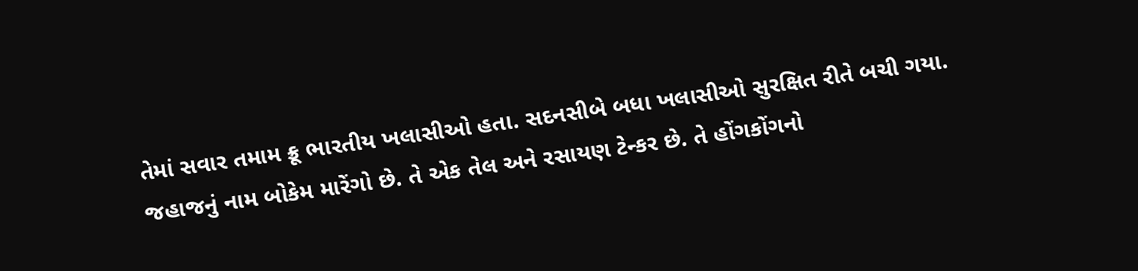તેમાં સવાર તમામ ક્રૂ ભારતીય ખલાસીઓ હતા. સદનસીબે બધા ખલાસીઓ સુરક્ષિત રીતે બચી ગયા.
જહાજનું નામ બોકેમ મારેંગો છે. તે એક તેલ અને રસાયણ ટેન્કર છે. તે હોંગકોંગનો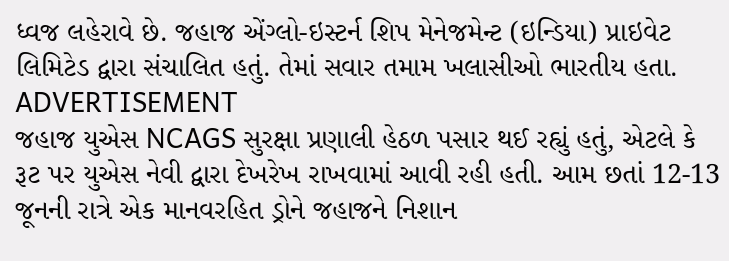ધ્વજ લહેરાવે છે. જહાજ એંગ્લો-ઇસ્ટર્ન શિપ મેનેજમેન્ટ (ઇન્ડિયા) પ્રાઇવેટ લિમિટેડ દ્વારા સંચાલિત હતું. તેમાં સવાર તમામ ખલાસીઓ ભારતીય હતા.
ADVERTISEMENT
જહાજ યુએસ NCAGS સુરક્ષા પ્રણાલી હેઠળ પસાર થઈ રહ્યું હતું, એટલે કે રૂટ પર યુએસ નેવી દ્વારા દેખરેખ રાખવામાં આવી રહી હતી. આમ છતાં 12-13 જૂનની રાત્રે એક માનવરહિત ડ્રોને જહાજને નિશાન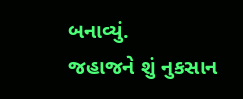બનાવ્યું.
જહાજને શું નુકસાન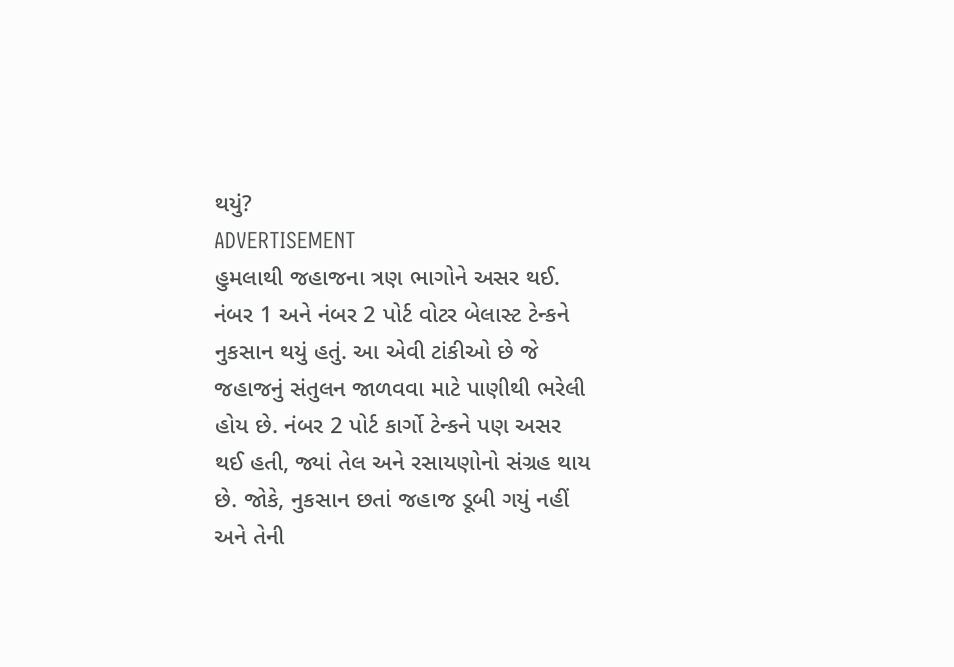થયું?
ADVERTISEMENT
હુમલાથી જહાજના ત્રણ ભાગોને અસર થઈ. નંબર 1 અને નંબર 2 પોર્ટ વોટર બેલાસ્ટ ટેન્કને નુકસાન થયું હતું. આ એવી ટાંકીઓ છે જે જહાજનું સંતુલન જાળવવા માટે પાણીથી ભરેલી હોય છે. નંબર 2 પોર્ટ કાર્ગો ટેન્કને પણ અસર થઈ હતી, જ્યાં તેલ અને રસાયણોનો સંગ્રહ થાય છે. જોકે, નુકસાન છતાં જહાજ ડૂબી ગયું નહીં અને તેની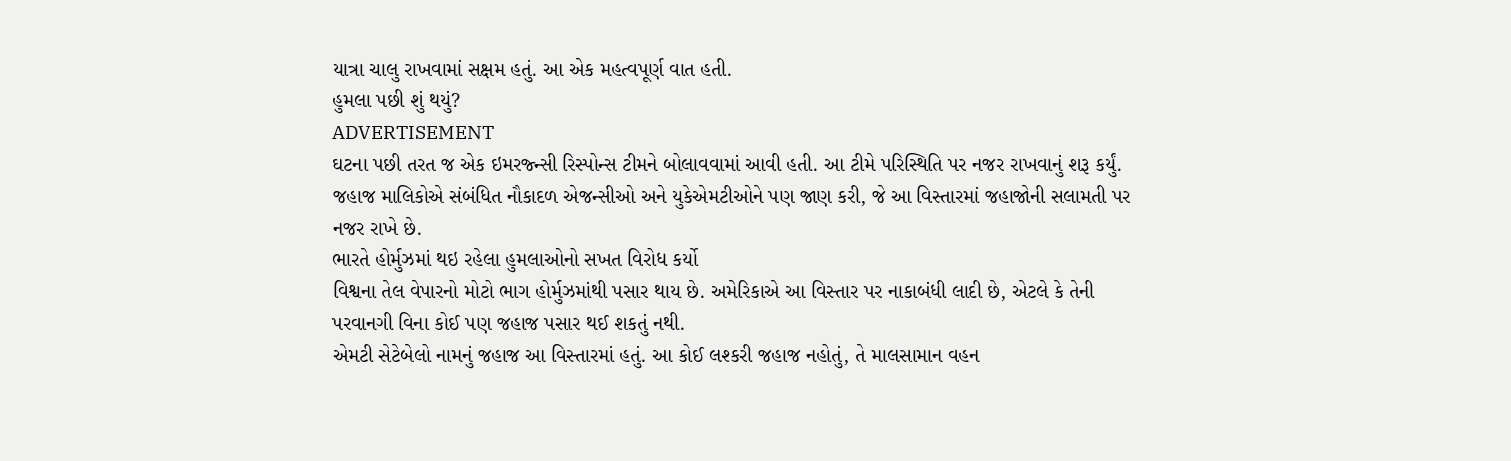યાત્રા ચાલુ રાખવામાં સક્ષમ હતું. આ એક મહત્વપૂર્ણ વાત હતી.
હુમલા પછી શું થયું?
ADVERTISEMENT
ઘટના પછી તરત જ એક ઇમરજ્ન્સી રિસ્પોન્સ ટીમને બોલાવવામાં આવી હતી. આ ટીમે પરિસ્થિતિ પર નજર રાખવાનું શરૂ કર્યું. જહાજ માલિકોએ સંબંધિત નૌકાદળ એજન્સીઓ અને યુકેએમટીઓને પણ જાણ કરી, જે આ વિસ્તારમાં જહાજોની સલામતી પર નજર રાખે છે.
ભારતે હોર્મુઝમાં થઇ રહેલા હુમલાઓનો સખત વિરોધ કર્યો
વિશ્વના તેલ વેપારનો મોટો ભાગ હોર્મુઝમાંથી પસાર થાય છે. અમેરિકાએ આ વિસ્તાર પર નાકાબંધી લાદી છે, એટલે કે તેની પરવાનગી વિના કોઈ પણ જહાજ પસાર થઈ શકતું નથી.
એમટી સેટેબેલો નામનું જહાજ આ વિસ્તારમાં હતું. આ કોઈ લશ્કરી જહાજ નહોતું, તે માલસામાન વહન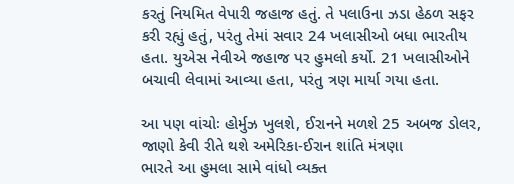કરતું નિયમિત વેપારી જહાજ હતું. તે પલાઉના ઝડા હેઠળ સફર કરી રહ્યું હતું, પરંતુ તેમાં સવાર 24 ખલાસીઓ બધા ભારતીય હતા. યુએસ નેવીએ જહાજ પર હુમલો કર્યો. 21 ખલાસીઓને બચાવી લેવામાં આવ્યા હતા, પરંતુ ત્રણ માર્યા ગયા હતા.

આ પણ વાંચોઃ હોર્મુઝ ખુલશે, ઈરાનને મળશે 25 અબજ ડોલર, જાણો કેવી રીતે થશે અમેરિકા-ઈરાન શાંતિ મંત્રણા
ભારતે આ હુમલા સામે વાંધો વ્યક્ત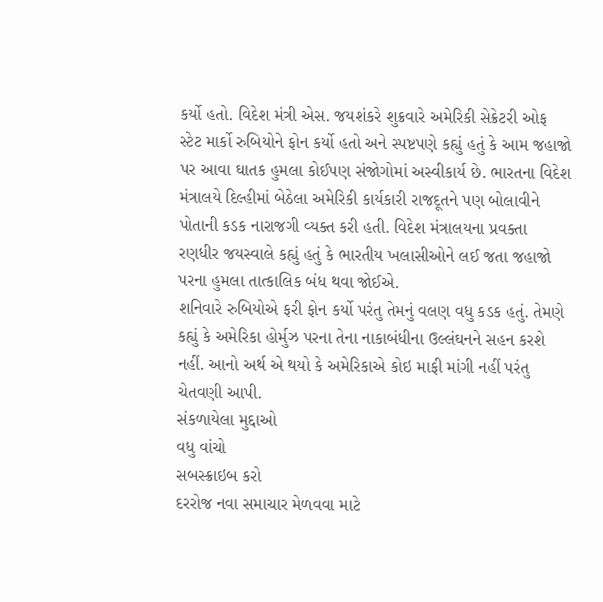કર્યો હતો. વિદેશ મંત્રી એસ. જયશંકરે શુક્રવારે અમેરિકી સેક્રેટરી ઓફ સ્ટેટ માર્કો રુબિયોને ફોન કર્યો હતો અને સ્પષ્ટપણે કહ્યું હતું કે આમ જહાજો પર આવા ઘાતક હુમલા કોઈપણ સંજોગોમાં અસ્વીકાર્ય છે. ભારતના વિદેશ મંત્રાલયે દિલ્હીમાં બેઠેલા અમેરિકી કાર્યકારી રાજદૂતને પણ બોલાવીને પોતાની કડક નારાજગી વ્યક્ત કરી હતી. વિદેશ મંત્રાલયના પ્રવક્તા રણધીર જયસ્વાલે કહ્યું હતું કે ભારતીય ખલાસીઓને લઈ જતા જહાજો પરના હુમલા તાત્કાલિક બંધ થવા જોઈએ.
શનિવારે રુબિયોએ ફરી ફોન કર્યો પરંતુ તેમનું વલણ વધુ કડક હતું. તેમણે કહ્યું કે અમેરિકા હોર્મુઝ પરના તેના નાકાબંધીના ઉલ્લંઘનને સહન કરશે નહીં. આનો અર્થ એ થયો કે અમેરિકાએ કોઇ માફી માંગી નહીં પરંતુ ચેતવણી આપી.
સંકળાયેલા મુદ્દાઓ
વધુ વાંચો
સબસ્ક્રાઇબ કરો
દરરોજ નવા સમાચાર મેળવવા માટે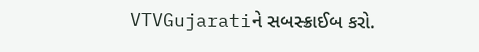VTVGujaratiને સબસ્ક્રાઈબ કરો.